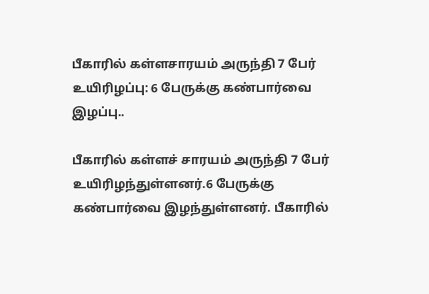பீகாரில் கள்ளசாரயம் அருந்தி 7 பேர் உயிரிழப்பு: 6 பேருக்கு கண்பார்வை இழப்பு..

பீகாரில் கள்ளச் சாரயம் அருந்தி 7 பேர் உயிரிழந்துள்ளனர்.6 பேருக்கு கண்பார்வை இழந்துள்ளனர். பீகாரில்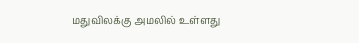மதுவிலக்கு அமலில் உள்ளது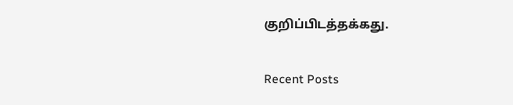குறிப்பிடத்தக்கது.

Recent Posts